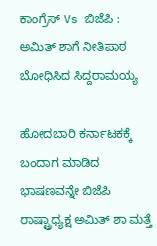ಕಾಂಗ್ರೆಸ್ Vs ಬಿಜೆಪಿ : ಅಮಿತ್ ಶಾಗೆ ನೀತಿಪಾಠ ಬೋಧಿಸಿದ ಸಿದ್ದರಾಮಯ್ಯ

ಹೋದಬಾರಿ ಕರ್ನಾಟಕಕ್ಕೆ ಬಂದಾಗ ಮಾಡಿದ ಭಾಷಣವನ್ನೇ ಬಿಜೆಪಿ ರಾಷ್ಟ್ರಾಧ್ಯಕ್ಷ ಅಮಿತ್ ಶಾ ಮತ್ತೆ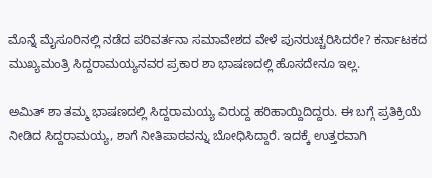ಮೊನ್ನೆ ಮೈಸೂರಿನಲ್ಲಿ ನಡೆದ ಪರಿವರ್ತನಾ ಸಮಾವೇಶದ ವೇಳೆ ಪುನರುಚ್ಚರಿಸಿದರೇ? ಕರ್ನಾಟಕದ ಮುಖ್ಯಮಂತ್ರಿ ಸಿದ್ದರಾಮಯ್ಯನವರ ಪ್ರಕಾರ ಶಾ ಭಾಷಣದಲ್ಲಿ ಹೊಸದೇನೂ ಇಲ್ಲ.

ಅಮಿತ್ ಶಾ ತಮ್ಮ ಭಾಷಣದಲ್ಲಿ ಸಿದ್ದರಾಮಯ್ಯ ವಿರುದ್ದ ಹರಿಹಾಯ್ದಿದಿದ್ದರು. ಈ ಬಗ್ಗೆ ಪ್ರತಿಕ್ರಿಯೆ ನೀಡಿದ ಸಿದ್ದರಾಮಯ್ಯ, ಶಾಗೆ ನೀತಿಪಾಠವನ್ನು ಬೋಧಿಸಿದ್ದಾರೆ. ಇದಕ್ಕೆ ಉತ್ತರವಾಗಿ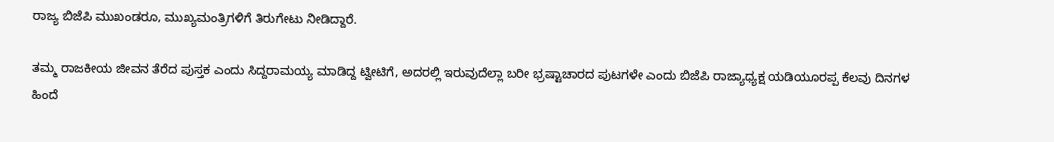ರಾಜ್ಯ ಬಿಜೆಪಿ ಮುಖಂಡರೂ, ಮುಖ್ಯಮಂತ್ರಿಗಳಿಗೆ ತಿರುಗೇಟು ನೀಡಿದ್ದಾರೆ.

ತಮ್ಮ ರಾಜಕೀಯ ಜೀವನ ತೆರೆದ ಪುಸ್ತಕ ಎಂದು ಸಿದ್ದರಾಮಯ್ಯ ಮಾಡಿದ್ದ ಟ್ವೀಟಿಗೆ, ಅದರಲ್ಲಿ ಇರುವುದೆಲ್ಲಾ ಬರೀ ಭ್ರಷ್ಟಾಚಾರದ ಪುಟಗಳೇ ಎಂದು ಬಿಜೆಪಿ ರಾಜ್ಯಾಧ್ಯಕ್ಷ ಯಡಿಯೂರಪ್ಪ ಕೆಲವು ದಿನಗಳ ಹಿಂದೆ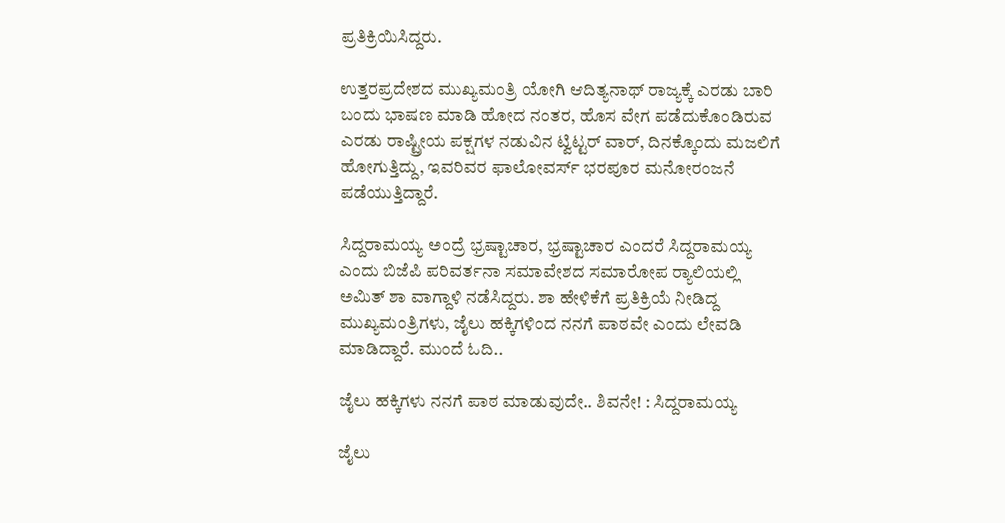ಪ್ರತಿಕ್ರಿಯಿಸಿದ್ದರು.

ಉತ್ತರಪ್ರದೇಶದ ಮುಖ್ಯಮಂತ್ರಿ ಯೋಗಿ ಆದಿತ್ಯನಾಥ್ ರಾಜ್ಯಕ್ಕೆ ಎರಡು ಬಾರಿ ಬಂದು ಭಾಷಣ ಮಾಡಿ ಹೋದ ನಂತರ, ಹೊಸ ವೇಗ ಪಡೆದುಕೊಂಡಿರುವ ಎರಡು ರಾಷ್ಟ್ರೀಯ ಪಕ್ಷಗಳ ನಡುವಿನ ಟ್ವಿಟ್ಟರ್ ವಾರ್, ದಿನಕ್ಕೊಂದು ಮಜಲಿಗೆ ಹೋಗುತ್ತಿದ್ದು, ಇವರಿವರ ಫಾಲೋವರ್ಸ್ ಭರಪೂರ ಮನೋರಂಜನೆ ಪಡೆಯುತ್ತಿದ್ದಾರೆ.

ಸಿದ್ದರಾಮಯ್ಯ ಅಂದ್ರೆ ಭ್ರಷ್ಟಾಚಾರ, ಭ್ರಷ್ಟಾಚಾರ ಎಂದರೆ ಸಿದ್ದರಾಮಯ್ಯ ಎಂದು ಬಿಜೆಪಿ ಪರಿವರ್ತನಾ ಸಮಾವೇಶದ ಸಮಾರೋಪ ರ‍್ಯಾಲಿಯಲ್ಲಿ ಅಮಿತ್ ಶಾ ವಾಗ್ದಾಳಿ ನಡೆಸಿದ್ದರು. ಶಾ ಹೇಳಿಕೆಗೆ ಪ್ರತಿಕ್ರಿಯೆ ನೀಡಿದ್ದ ಮುಖ್ಯಮಂತ್ರಿಗಳು, ಜೈಲು ಹಕ್ಕಿಗಳಿಂದ ನನಗೆ ಪಾಠವೇ ಎಂದು ಲೇವಡಿ ಮಾಡಿದ್ದಾರೆ. ಮುಂದೆ ಓದಿ..

ಜೈಲು ಹಕ್ಕಿಗಳು ನನಗೆ ಪಾಠ ಮಾಡುವುದೇ.. ಶಿವನೇ! : ಸಿದ್ದರಾಮಯ್ಯ

ಜೈಲು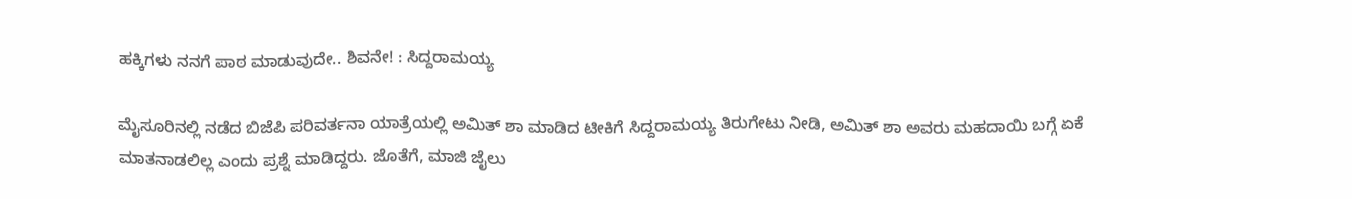ಹಕ್ಕಿಗಳು ನನಗೆ ಪಾಠ ಮಾಡುವುದೇ.. ಶಿವನೇ! : ಸಿದ್ದರಾಮಯ್ಯ

ಮೈಸೂರಿನಲ್ಲಿ ನಡೆದ ಬಿಜೆಪಿ ಪರಿವರ್ತನಾ ಯಾತ್ರೆಯಲ್ಲಿ ಅಮಿತ್ ಶಾ ಮಾಡಿದ ಟೀಕಿಗೆ ಸಿದ್ದರಾಮಯ್ಯ ತಿರುಗೇಟು ನೀಡಿ, ಅಮಿತ್ ಶಾ ಅವರು ಮಹದಾಯಿ ಬಗ್ಗೆ ಏಕೆ ಮಾತನಾಡಲಿಲ್ಲ ಎಂದು ಪ್ರಶ್ನೆ ಮಾಡಿದ್ದರು. ಜೊತೆಗೆ, ಮಾಜಿ ಜೈಲು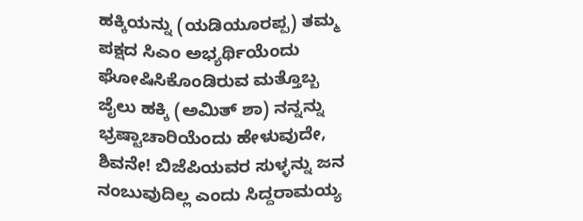ಹಕ್ಕಿಯನ್ನು (ಯಡಿಯೂರಪ್ಪ) ತಮ್ಮ ಪಕ್ಷದ ಸಿಎಂ ಅಭ್ಯರ್ಥಿಯೆಂದು ಘೋಷಿಸಿಕೊಂಡಿರುವ ಮತ್ತೊಬ್ಬ ಜೈಲು ಹಕ್ಕಿ (ಅಮಿತ್ ಶಾ) ನನ್ನನ್ನು ಭ್ರಷ್ಟಾಚಾರಿಯೆಂದು ಹೇಳುವುದೇ, ಶಿವನೇ! ಬಿಜೆಪಿಯವರ ಸುಳ್ಳನ್ನು ಜನ ನಂಬುವುದಿಲ್ಲ ಎಂದು ಸಿದ್ದರಾಮಯ್ಯ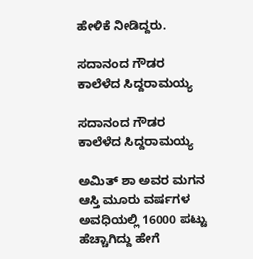ಹೇಳಿಕೆ ನೀಡಿದ್ದರು.

ಸದಾನಂದ ಗೌಡರ ಕಾಲೆಳೆದ ಸಿದ್ದರಾಮಯ್ಯ

ಸದಾನಂದ ಗೌಡರ ಕಾಲೆಳೆದ ಸಿದ್ದರಾಮಯ್ಯ

ಅಮಿತ್ ಶಾ ಅವರ ಮಗನ ಆಸ್ತಿ ಮೂರು ವರ್ಷಗಳ ಅವಧಿಯಲ್ಲಿ 16000 ಪಟ್ಟು ಹೆಚ್ಚಾಗಿದ್ದು ಹೇಗೆ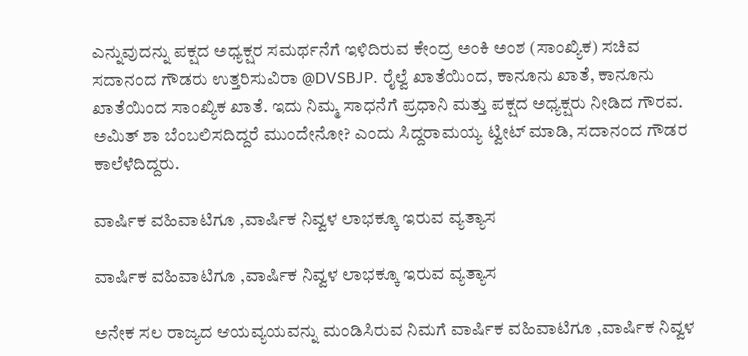ಎನ್ನುವುದನ್ನು ಪಕ್ಷದ ಅಧ್ಯಕ್ಷರ ಸಮರ್ಥನೆಗೆ ಇಳಿದಿರುವ ಕೇಂದ್ರ ಅಂಕಿ ಅಂಶ (ಸಾಂಖ್ಯಿಕ) ಸಚಿವ ಸದಾನಂದ ಗೌಡರು ಉತ್ತರಿಸುವಿರಾ @DVSBJP. ರೈಲ್ವೆ ಖಾತೆಯಿಂದ, ಕಾನೂನು ಖಾತೆ, ಕಾನೂನು ಖಾತೆಯಿಂದ ಸಾಂಖ್ಯಿಕ ಖಾತೆ. ಇದು ನಿಮ್ಮ ಸಾಧನೆಗೆ ಪ್ರಧಾನಿ ಮತ್ತು ಪಕ್ಷದ ಅಧ್ಯಕ್ಷರು ನೀಡಿದ ಗೌರವ. ಅಮಿತ್ ಶಾ ಬೆಂಬಲಿಸದಿದ್ದರೆ ಮುಂದೇನೋ? ಎಂದು ಸಿದ್ದರಾಮಯ್ಯ ಟ್ವೀಟ್ ಮಾಡಿ, ಸದಾನಂದ ಗೌಡರ ಕಾಲೆಳೆದಿದ್ದರು.

ವಾರ್ಷಿಕ ವಹಿವಾಟಿಗೂ ,ವಾರ್ಷಿಕ ನಿವ್ವಳ ಲಾಭಕ್ಕೂ ಇರುವ ವ್ಯತ್ಯಾಸ

ವಾರ್ಷಿಕ ವಹಿವಾಟಿಗೂ ,ವಾರ್ಷಿಕ ನಿವ್ವಳ ಲಾಭಕ್ಕೂ ಇರುವ ವ್ಯತ್ಯಾಸ

ಅನೇಕ ಸಲ ರಾಜ್ಯದ ಆಯವ್ಯಯವನ್ನು ಮಂಡಿಸಿರುವ ನಿಮಗೆ ವಾರ್ಷಿಕ ವಹಿವಾಟಿಗೂ ,ವಾರ್ಷಿಕ ನಿವ್ವಳ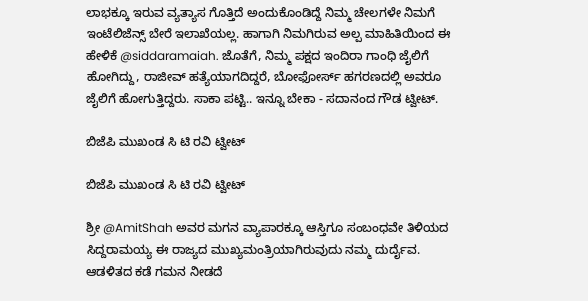ಲಾಭಕ್ಕೂ ಇರುವ ವ್ಯತ್ಯಾಸ ಗೊತ್ತಿದೆ ಅಂದುಕೊಂಡಿದ್ದೆ ನಿಮ್ಮ ಚೇಲಗಳೇ ನಿಮಗೆ ಇಂಟೆಲಿಜೆನ್ಸ್ ಬೇರೆ ಇಲಾಖೆಯಲ್ಲ. ಹಾಗಾಗಿ ನಿಮಗಿರುವ ಅಲ್ಪ ಮಾಹಿತಿಯಿಂದ ಈ ಹೇಳಿಕೆ @siddaramaiah. ಜೊತೆಗೆ, ನಿಮ್ಮ ಪಕ್ಷದ ಇಂದಿರಾ ಗಾಂಧಿ ಜೈಲಿಗೆ ಹೋಗಿದ್ದು, ರಾಜೀವ್ ಹತ್ಯೆಯಾಗದಿದ್ದರೆ, ಬೋಫೋರ್ಸ್ ಹಗರಣದಲ್ಲಿ ಅವರೂ ಜೈಲಿಗೆ ಹೋಗುತ್ತಿದ್ದರು. ಸಾಕಾ ಪಟ್ಟಿ.. ಇನ್ನೂ ಬೇಕಾ - ಸದಾನಂದ ಗೌಡ ಟ್ವೀಟ್.

ಬಿಜೆಪಿ ಮುಖಂಡ ಸಿ ಟಿ ರವಿ ಟ್ವೀಟ್

ಬಿಜೆಪಿ ಮುಖಂಡ ಸಿ ಟಿ ರವಿ ಟ್ವೀಟ್

ಶ್ರೀ @AmitShah ಅವರ ಮಗನ ವ್ಯಾಪಾರಕ್ಕೂ ಆಸ್ತಿಗೂ ಸಂಬಂಧವೇ ತಿಳಿಯದ ಸಿದ್ದರಾಮಯ್ಯ ಈ ರಾಜ್ಯದ ಮುಖ್ಯಮಂತ್ರಿಯಾಗಿರುವುದು ನಮ್ಮ ದುರ್ದೈವ. ಆಡಳಿತದ ಕಡೆ ಗಮನ ನೀಡದೆ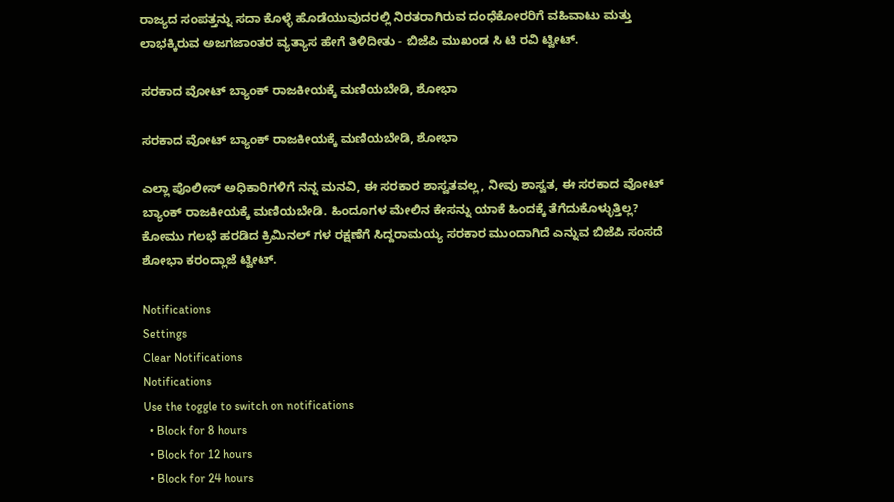ರಾಜ್ಯದ ಸಂಪತ್ತನ್ನು ಸದಾ ಕೊಳ್ಳೆ ಹೊಡೆಯುವುದರಲ್ಲಿ ನಿರತರಾಗಿರುವ ದಂಧೆಕೋರರಿಗೆ ವಹಿವಾಟು ಮತ್ತು ಲಾಭಕ್ಕಿರುವ ಅಜಗಜಾಂತರ ವ್ಯತ್ಯಾಸ ಹೇಗೆ ತಿಳಿದೀತು - ಬಿಜೆಪಿ ಮುಖಂಡ ಸಿ ಟಿ ರವಿ ಟ್ವೀಟ್.

ಸರಕಾದ ವೋಟ್ ಬ್ಯಾಂಕ್ ರಾಜಕೀಯಕ್ಕೆ ಮಣಿಯಬೇಡಿ, ಶೋಭಾ

ಸರಕಾದ ವೋಟ್ ಬ್ಯಾಂಕ್ ರಾಜಕೀಯಕ್ಕೆ ಮಣಿಯಬೇಡಿ, ಶೋಭಾ

ಎಲ್ಲಾ ಪೊಲೀಸ್ ಅಧಿಕಾರಿಗಳಿಗೆ ನನ್ನ ಮನವಿ, ಈ ಸರಕಾರ ಶಾಸ್ವತವಲ್ಲ, ನೀವು ಶಾಸ್ವತ, ಈ ಸರಕಾದ ವೋಟ್ ಬ್ಯಾಂಕ್ ರಾಜಕೀಯಕ್ಕೆ ಮಣಿಯಬೇಡಿ. ಹಿಂದೂಗಳ ಮೇಲಿನ ಕೇಸನ್ನು ಯಾಕೆ ಹಿಂದಕ್ಕೆ ತೆಗೆದುಕೊಳ್ಳುತ್ತಿಲ್ಲ? ಕೋಮು ಗಲಭೆ ಹರಡಿದ ಕ್ರಿಮಿನಲ್ ಗಳ ರಕ್ಷಣೆಗೆ ಸಿದ್ದರಾಮಯ್ಯ ಸರಕಾರ ಮುಂದಾಗಿದೆ ಎನ್ನುವ ಬಿಜೆಪಿ ಸಂಸದೆ ಶೋಭಾ ಕರಂದ್ಲಾಜೆ ಟ್ವೀಟ್.

Notifications
Settings
Clear Notifications
Notifications
Use the toggle to switch on notifications
  • Block for 8 hours
  • Block for 12 hours
  • Block for 24 hours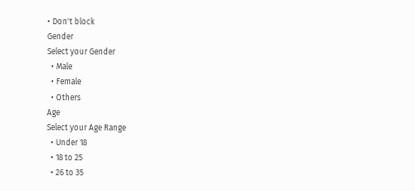• Don't block
Gender
Select your Gender
  • Male
  • Female
  • Others
Age
Select your Age Range
  • Under 18
  • 18 to 25
  • 26 to 35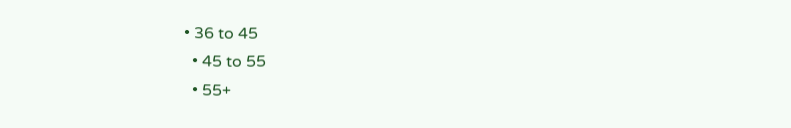• 36 to 45
  • 45 to 55
  • 55+